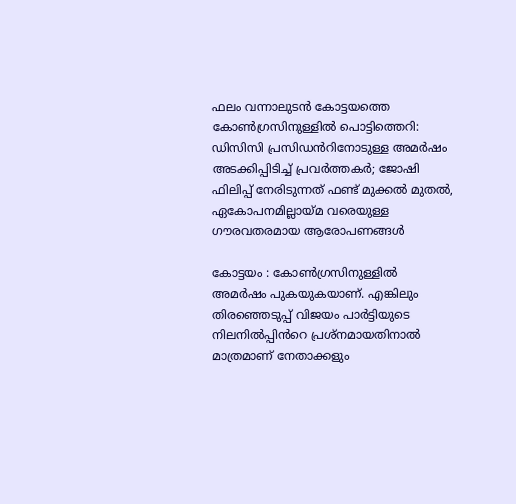ഫലം വന്നാലുടൻ കോട്ടയത്തെ കോൺഗ്രസിനുള്ളിൽ പൊട്ടിത്തെറി: ഡിസിസി പ്രസിഡൻറിനോടുള്ള അമർഷം അടക്കിപ്പിടിച്ച് പ്രവർത്തകർ; ജോഷി ഫിലിപ്പ് നേരിടുന്നത് ഫണ്ട് മുക്കൽ മുതൽ, ഏകോപനമില്ലായ്മ വരെയുള്ള ഗൗരവതരമായ ആരോപണങ്ങൾ

കോട്ടയം : കോൺഗ്രസിനുള്ളിൽ അമർഷം പുകയുകയാണ്. എങ്കിലും തിരഞ്ഞെടുപ്പ് വിജയം പാർട്ടിയുടെ നിലനിൽപ്പിൻറെ പ്രശ്നമായതിനാൽ മാത്രമാണ് നേതാക്കളും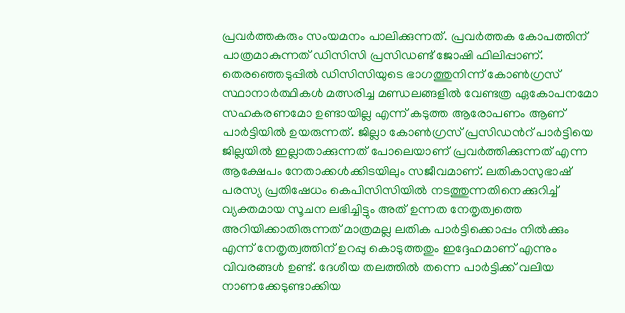പ്രവർത്തകരും സംയമനം പാലിക്കുന്നത്. പ്രവർത്തക കോപത്തിന് പാത്രമാകുന്നത് ഡിസിസി പ്രസിഡണ്ട് ജോഷി ഫിലിപ്പാണ്. തെരഞ്ഞെടുപ്പിൽ ഡിസിസിയുടെ ഭാഗത്തുനിന്ന് കോൺഗ്രസ് സ്ഥാനാർത്ഥികൾ മത്സരിച്ച മണ്ഡലങ്ങളിൽ വേണ്ടത്ര ഏകോപനമോ സഹകരണമോ ഉണ്ടായില്ല എന്ന് കടുത്ത ആരോപണം ആണ് പാർട്ടിയിൽ ഉയരുന്നത്. ജില്ലാ കോൺഗ്രസ് പ്രസിഡൻറ് പാർട്ടിയെ ജില്ലയിൽ ഇല്ലാതാക്കുന്നത് പോലെയാണ് പ്രവർത്തിക്കുന്നത് എന്ന ആക്ഷേപം നേതാക്കൾക്കിടയിലും സജീവമാണ്. ലതികാസുഭാഷ് പരസ്യ പ്രതിഷേധം കെപിസിസിയിൽ നടത്തുന്നതിനെക്കുറിച്ച് വ്യക്തമായ സൂചന ലഭിച്ചിട്ടും അത് ഉന്നത നേതൃത്വത്തെ അറിയിക്കാതിരുന്നത് മാത്രമല്ല ലതിക പാർട്ടിക്കൊപ്പം നിൽക്കും എന്ന് നേതൃത്വത്തിന് ഉറപ്പു കൊടുത്തതും ഇദ്ദേഹമാണ് എന്നും വിവരങ്ങൾ ഉണ്ട്. ദേശീയ തലത്തിൽ തന്നെ പാർട്ടിക്ക് വലിയ നാണക്കേടുണ്ടാക്കിയ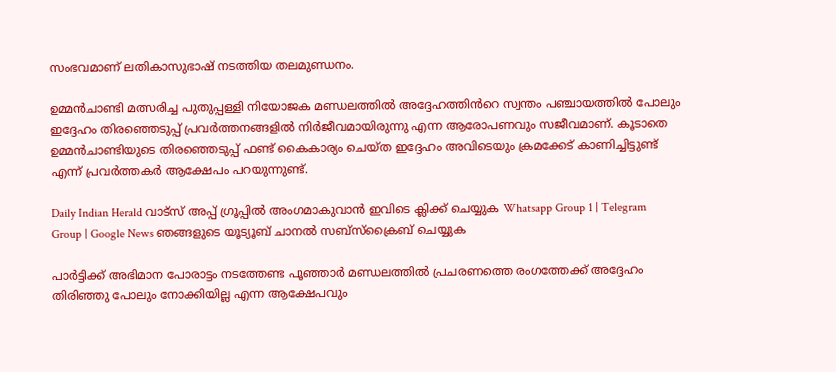സംഭവമാണ് ലതികാസുഭാഷ് നടത്തിയ തലമുണ്ഡനം.

ഉമ്മൻചാണ്ടി മത്സരിച്ച പുതുപ്പള്ളി നിയോജക മണ്ഡലത്തിൽ അദ്ദേഹത്തിൻറെ സ്വന്തം പഞ്ചായത്തിൽ പോലും ഇദ്ദേഹം തിരഞ്ഞെടുപ്പ് പ്രവർത്തനങ്ങളിൽ നിർജീവമായിരുന്നു എന്ന ആരോപണവും സജീവമാണ്. കൂടാതെ ഉമ്മൻചാണ്ടിയുടെ തിരഞ്ഞെടുപ്പ് ഫണ്ട് കൈകാര്യം ചെയ്ത ഇദ്ദേഹം അവിടെയും ക്രമക്കേട് കാണിച്ചിട്ടുണ്ട് എന്ന് പ്രവർത്തകർ ആക്ഷേപം പറയുന്നുണ്ട്.

Daily Indian Herald വാട്സ് അപ്പ് ഗ്രൂപ്പിൽ അംഗമാകുവാൻ ഇവിടെ ക്ലിക്ക് ചെയ്യുക Whatsapp Group 1 | Telegram Group | Google News ഞങ്ങളുടെ യൂട്യൂബ് ചാനൽ സബ്സ്ക്രൈബ് ചെയ്യുക

പാർട്ടിക്ക് അഭിമാന പോരാട്ടം നടത്തേണ്ട പൂഞ്ഞാർ മണ്ഡലത്തിൽ പ്രചരണത്തെ രംഗത്തേക്ക് അദ്ദേഹം തിരിഞ്ഞു പോലും നോക്കിയില്ല എന്ന ആക്ഷേപവും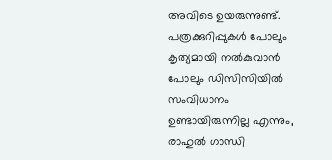അവിടെ ഉയരുന്നുണ്ട്. പത്രക്കുറിപ്പുകൾ പോലും കൃത്യമായി നൽകുവാൻ പോലും ഡിസിസിയിൽ സംവിധാനം ഉണ്ടായിരുന്നില്ല എന്നും, രാഹുൽ ഗാന്ധി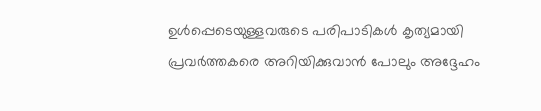ഉൾപ്പെടെയുള്ളവരുടെ പരിപാടികൾ കൃത്യമായി പ്രവർത്തകരെ അറിയിക്കുവാൻ പോലും അദ്ദേഹം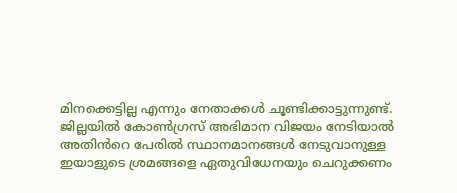മിനക്കെട്ടില്ല എന്നും നേതാക്കൾ ചൂണ്ടിക്കാട്ടുന്നുണ്ട്. ജില്ലയിൽ കോൺഗ്രസ് അഭിമാന വിജയം നേടിയാൽ അതിൻറെ പേരിൽ സ്ഥാനമാനങ്ങൾ നേടുവാനുള്ള ഇയാളുടെ ശ്രമങ്ങളെ ഏതുവിധേനയും ചെറുക്കണം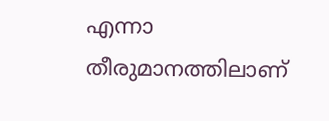എന്നാ തീരുമാനത്തിലാണ്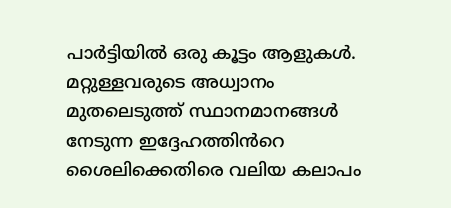പാർട്ടിയിൽ ഒരു കൂട്ടം ആളുകൾ. മറ്റുള്ളവരുടെ അധ്വാനം മുതലെടുത്ത് സ്ഥാനമാനങ്ങൾ നേടുന്ന ഇദ്ദേഹത്തിൻറെ ശൈലിക്കെതിരെ വലിയ കലാപം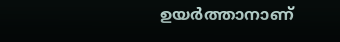ഉയർത്താനാണ്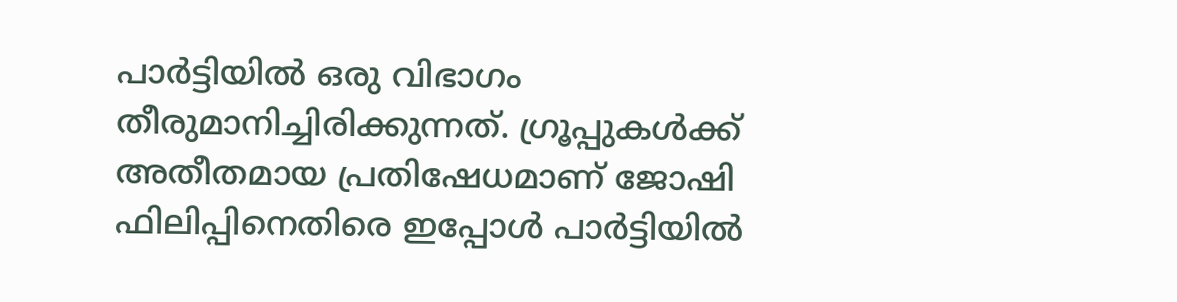പാർട്ടിയിൽ ഒരു വിഭാഗം തീരുമാനിച്ചിരിക്കുന്നത്. ഗ്രൂപ്പുകൾക്ക് അതീതമായ പ്രതിഷേധമാണ് ജോഷി ഫിലിപ്പിനെതിരെ ഇപ്പോൾ പാർട്ടിയിൽ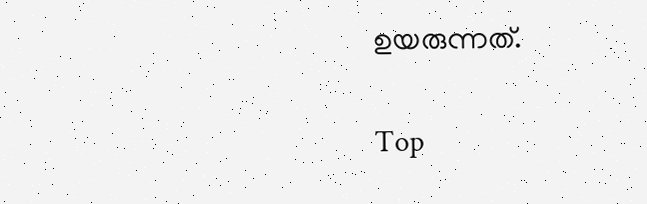ഉയരുന്നത്.

Top